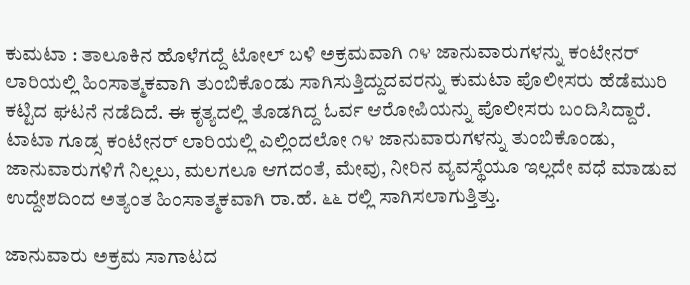ಕುಮಟಾ : ತಾಲೂಕಿನ ಹೊಳೆಗದ್ದೆ ಟೋಲ್ ಬಳಿ ಅಕ್ರಮವಾಗಿ ೧೪ ಜಾನುವಾರುಗಳನ್ನು ಕಂಟೇನರ್ ಲಾರಿಯಲ್ಲಿ ಹಿಂಸಾತ್ಮಕವಾಗಿ ತುಂಬಿಕೊಂಡು ಸಾಗಿಸುತ್ತಿದ್ದುದವರನ್ನು ಕುಮಟಾ ಪೊಲೀಸರು ಹೆಡೆಮುರಿ ಕಟ್ಟಿದ ಘಟನೆ ನಡೆದಿದೆ. ಈ ಕೃತ್ಯದಲ್ಲಿ ತೊಡಗಿದ್ದ ಓರ್ವ ಆರೋಪಿಯನ್ನು ಪೊಲೀಸರು ಬಂದಿಸಿದ್ದಾರೆ.
ಟಾಟಾ ಗೂಡ್ಸ ಕಂಟೇನರ್ ಲಾರಿಯಲ್ಲಿ ಎಲ್ಲಿಂದಲೋ ೧೪ ಜಾನುವಾರುಗಳನ್ನು ತುಂಬಿಕೊಂಡು, ಜಾನುವಾರುಗಳಿಗೆ ನಿಲ್ಲಲು, ಮಲಗಲೂ ಆಗದಂತೆ, ಮೇವು, ನೀರಿನ ವ್ಯವಸ್ಥೆಯೂ ಇಲ್ಲದೇ ವಧೆ ಮಾಡುವ ಉದ್ದೇಶದಿಂದ ಅತ್ಯಂತ ಹಿಂಸಾತ್ಮಕವಾಗಿ ರಾ.ಹೆ. ೬೬ ರಲ್ಲಿ ಸಾಗಿಸಲಾಗುತ್ತಿತ್ತು.

ಜಾನುವಾರು ಅಕ್ರಮ ಸಾಗಾಟದ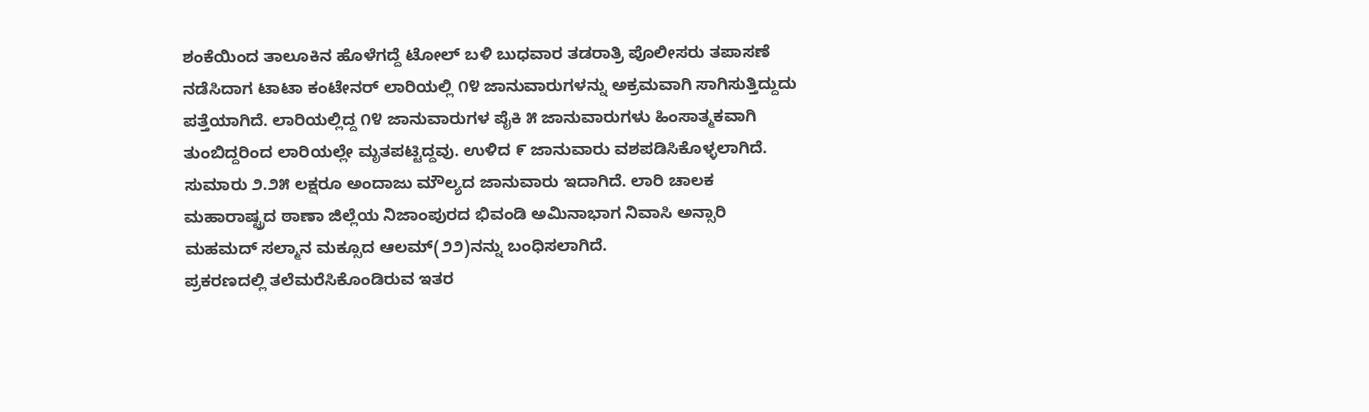ಶಂಕೆಯಿಂದ ತಾಲೂಕಿನ ಹೊಳೆಗದ್ದೆ ಟೋಲ್ ಬಳಿ ಬುಧವಾರ ತಡರಾತ್ರಿ ಪೊಲೀಸರು ತಪಾಸಣೆ ನಡೆಸಿದಾಗ ಟಾಟಾ ಕಂಟೇನರ್ ಲಾರಿಯಲ್ಲಿ ೧೪ ಜಾನುವಾರುಗಳನ್ನು ಅಕ್ರಮವಾಗಿ ಸಾಗಿಸುತ್ತಿದ್ದುದು ಪತ್ತೆಯಾಗಿದೆ. ಲಾರಿಯಲ್ಲಿದ್ದ ೧೪ ಜಾನುವಾರುಗಳ ಪೈಕಿ ೫ ಜಾನುವಾರುಗಳು ಹಿಂಸಾತ್ಮಕವಾಗಿ ತುಂಬಿದ್ದರಿಂದ ಲಾರಿಯಲ್ಲೇ ಮೃತಪಟ್ಟಿದ್ದವು. ಉಳಿದ ೯ ಜಾನುವಾರು ವಶಪಡಿಸಿಕೊಳ್ಳಲಾಗಿದೆ.
ಸುಮಾರು ೨.೨೫ ಲಕ್ಷರೂ ಅಂದಾಜು ಮೌಲ್ಯದ ಜಾನುವಾರು ಇದಾಗಿದೆ. ಲಾರಿ ಚಾಲಕ ಮಹಾರಾಷ್ಟ್ರದ ಠಾಣಾ ಜಿಲ್ಲೆಯ ನಿಜಾಂಪುರದ ಭಿವಂಡಿ ಅಮಿನಾಭಾಗ ನಿವಾಸಿ ಅನ್ಸಾರಿ ಮಹಮದ್ ಸಲ್ಮಾನ ಮಕ್ಸೂದ ಆಲಮ್(೨೨)ನನ್ನು ಬಂಧಿಸಲಾಗಿದೆ.
ಪ್ರಕರಣದಲ್ಲಿ ತಲೆಮರೆಸಿಕೊಂಡಿರುವ ಇತರ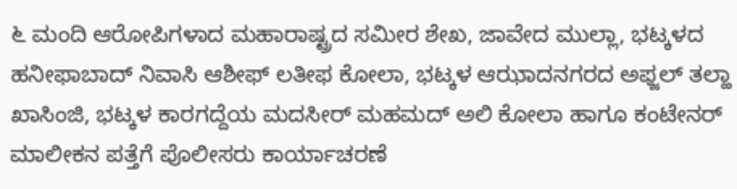೬ ಮಂದಿ ಆರೋಪಿಗಳಾದ ಮಹಾರಾಷ್ಟ್ರದ ಸಮೀರ ಶೇಖ, ಜಾವೇದ ಮುಲ್ಲಾ, ಭಟ್ಕಳದ ಹನೀಫಾಬಾದ್ ನಿವಾಸಿ ಆಶೀಫ್ ಲತೀಫ ಕೋಲಾ, ಭಟ್ಕಳ ಆಝಾದನಗರದ ಅಫ್ಜಲ್ ತಲ್ಹಾ ಖಾಸಿಂಜಿ, ಭಟ್ಕಳ ಕಾರಗದ್ದೆಯ ಮದಸೀರ್ ಮಹಮದ್ ಅಲಿ ಕೋಲಾ ಹಾಗೂ ಕಂಟೇನರ್ ಮಾಲೀಕನ ಪತ್ತೆಗೆ ಪೊಲೀಸರು ಕಾರ್ಯಾಚರಣೆ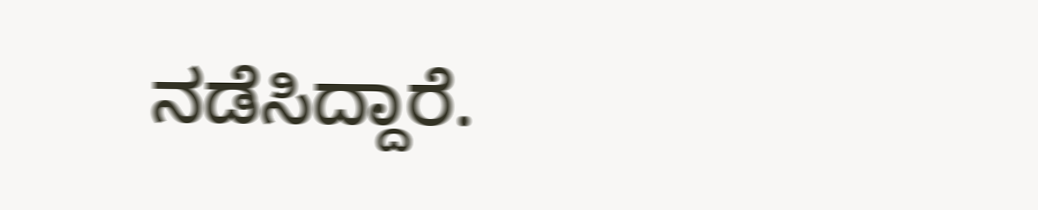ನಡೆಸಿದ್ದಾರೆ.